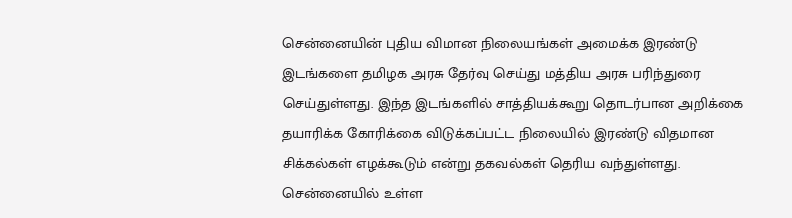சென்னையின் புதிய விமான நிலையங்கள் அமைக்க இரண்டு இடங்களை தமிழக அரசு தேர்வு செய்து மத்திய அரசு பரிந்துரை செய்துள்ளது. இந்த இடங்களில் சாத்தியக்கூறு தொடர்பான அறிக்கை தயாரிக்க கோரிக்கை விடுக்கப்பட்ட நிலையில் இரண்டு விதமான சிக்கல்கள் எழக்கூடும் என்று தகவல்கள் தெரிய வந்துள்ளது.
சென்னையில் உள்ள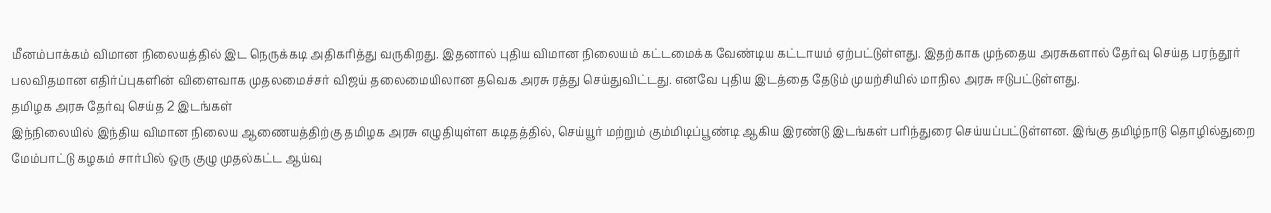மீனம்பாக்கம் விமான நிலையத்தில் இட நெருக்கடி அதிகரித்து வருகிறது. இதனால் புதிய விமான நிலையம் கட்டமைக்க வேண்டிய கட்டாயம் ஏற்பட்டுள்ளது. இதற்காக முந்தைய அரசுகளால் தேர்வு செய்த பரந்தூர் பலவிதமான எதிர்ப்புகளின் விளைவாக முதலமைச்சர் விஜய் தலைமையிலான தவெக அரசு ரத்து செய்துவிட்டது. எனவே புதிய இடத்தை தேடும் முயற்சியில் மாநில அரசு ஈடுபட்டுள்ளது.
தமிழக அரசு தேர்வு செய்த 2 இடங்கள்
இந்நிலையில் இந்திய விமான நிலைய ஆணையத்திற்கு தமிழக அரசு எழுதியுள்ள கடிதத்தில், செய்யூர் மற்றும் கும்மிடிப்பூண்டி ஆகிய இரண்டு இடங்கள் பரிந்துரை செய்யப்பட்டுள்ளன. இங்கு தமிழ்நாடு தொழில்துறை மேம்பாட்டு கழகம் சார்பில் ஒரு குழு முதல்கட்ட ஆய்வு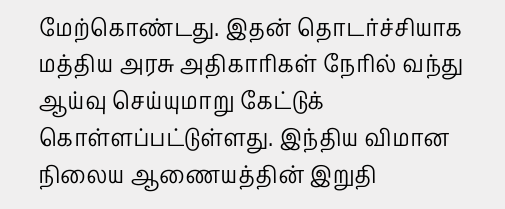மேற்கொண்டது. இதன் தொடர்ச்சியாக மத்திய அரசு அதிகாரிகள் நேரில் வந்து ஆய்வு செய்யுமாறு கேட்டுக் கொள்ளப்பட்டுள்ளது. இந்திய விமான நிலைய ஆணையத்தின் இறுதி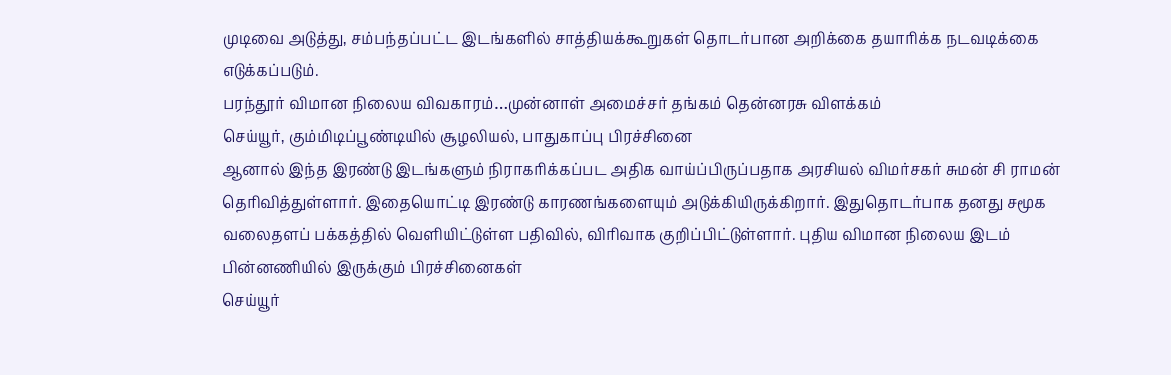முடிவை அடுத்து, சம்பந்தப்பட்ட இடங்களில் சாத்தியக்கூறுகள் தொடர்பான அறிக்கை தயாரிக்க நடவடிக்கை எடுக்கப்படும்.
பரந்தூர் விமான நிலைய விவகாரம்…முன்னாள் அமைச்சர் தங்கம் தென்னரசு விளக்கம்
செய்யூர், கும்மிடிப்பூண்டியில் சூழலியல், பாதுகாப்பு பிரச்சினை
ஆனால் இந்த இரண்டு இடங்களும் நிராகரிக்கப்பட அதிக வாய்ப்பிருப்பதாக அரசியல் விமர்சகர் சுமன் சி ராமன் தெரிவித்துள்ளார். இதையொட்டி இரண்டு காரணங்களையும் அடுக்கியிருக்கிறார். இதுதொடர்பாக தனது சமூக வலைதளப் பக்கத்தில் வெளியிட்டுள்ள பதிவில், விரிவாக குறிப்பிட்டுள்ளார். புதிய விமான நிலைய இடம்
பின்னணியில் இருக்கும் பிரச்சினைகள்
செய்யூர்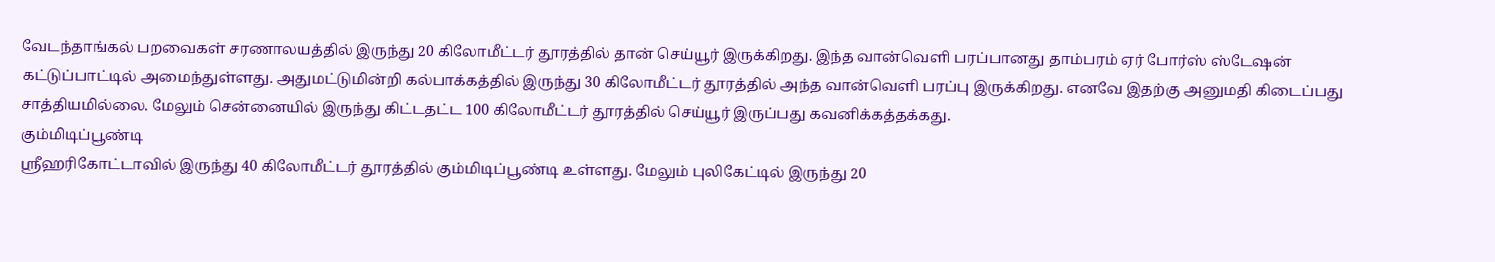வேடந்தாங்கல் பறவைகள் சரணாலயத்தில் இருந்து 20 கிலோமீட்டர் தூரத்தில் தான் செய்யூர் இருக்கிறது. இந்த வான்வெளி பரப்பானது தாம்பரம் ஏர் போர்ஸ் ஸ்டேஷன் கட்டுப்பாட்டில் அமைந்துள்ளது. அதுமட்டுமின்றி கல்பாக்கத்தில் இருந்து 30 கிலோமீட்டர் தூரத்தில் அந்த வான்வெளி பரப்பு இருக்கிறது. எனவே இதற்கு அனுமதி கிடைப்பது சாத்தியமில்லை. மேலும் சென்னையில் இருந்து கிட்டதட்ட 100 கிலோமீட்டர் தூரத்தில் செய்யூர் இருப்பது கவனிக்கத்தக்கது.
கும்மிடிப்பூண்டி
ஸ்ரீஹரிகோட்டாவில் இருந்து 40 கிலோமீட்டர் தூரத்தில் கும்மிடிப்பூண்டி உள்ளது. மேலும் புலிகேட்டில் இருந்து 20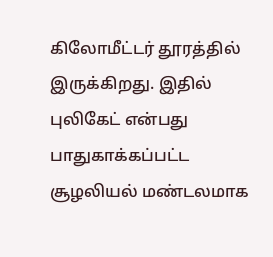கிலோமீட்டர் தூரத்தில் இருக்கிறது. இதில் புலிகேட் என்பது பாதுகாக்கப்பட்ட சூழலியல் மண்டலமாக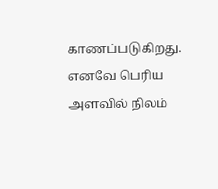காணப்படுகிறது. எனவே பெரிய அளவில் நிலம்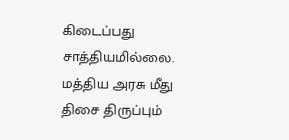கிடைப்பது சாத்தியமில்லை.
மத்திய அரசு மீது திசை திருப்பும்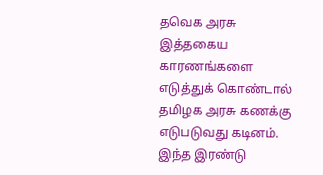தவெக அரசு
இத்தகைய காரணங்களை எடுத்துக் கொண்டால் தமிழக அரசு கணக்கு எடுபடுவது கடினம். இந்த இரண்டு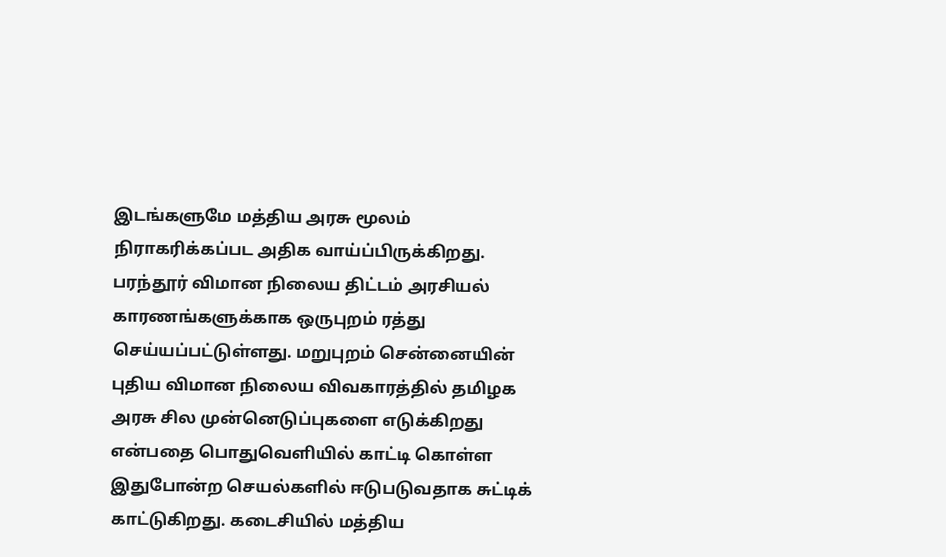இடங்களுமே மத்திய அரசு மூலம் நிராகரிக்கப்பட அதிக வாய்ப்பிருக்கிறது. பரந்தூர் விமான நிலைய திட்டம் அரசியல் காரணங்களுக்காக ஒருபுறம் ரத்து செய்யப்பட்டுள்ளது. மறுபுறம் சென்னையின் புதிய விமான நிலைய விவகாரத்தில் தமிழக அரசு சில முன்னெடுப்புகளை எடுக்கிறது என்பதை பொதுவெளியில் காட்டி கொள்ள இதுபோன்ற செயல்களில் ஈடுபடுவதாக சுட்டிக் காட்டுகிறது. கடைசியில் மத்திய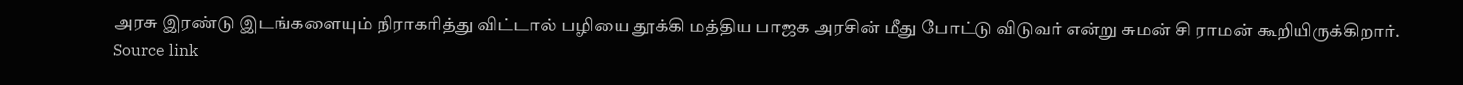அரசு இரண்டு இடங்களையும் நிராகரித்து விட்டால் பழியை தூக்கி மத்திய பாஜக அரசின் மீது போட்டு விடுவர் என்று சுமன் சி ராமன் கூறியிருக்கிறார்.
Source link